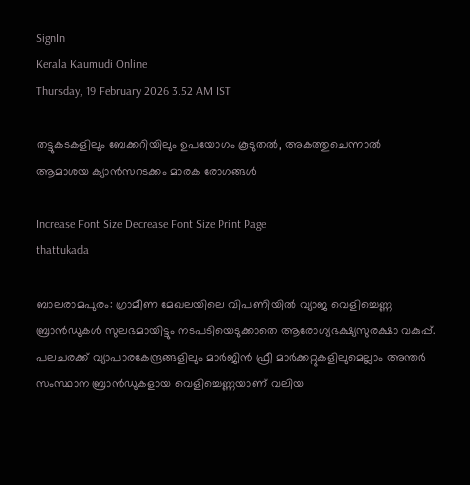SignIn
Kerala Kaumudi Online
Thursday, 19 February 2026 3.52 AM IST

തട്ടുകടകളിലും ബേക്കറിയിലും ഉപയോഗം കൂടുതൽ, അകത്തുചെന്നാൽ ആമാശയ ക്യാൻസറടക്കം മാരക രോഗങ്ങൾ

Increase Font Size Decrease Font Size Print Page
thattukada

ബാലരാമപുരം: ഗ്രാമീണ മേഖലയിലെ വിപണിയിൽ വ്യാജ വെളിച്ചെണ്ണ ബ്രാൻഡുകൾ സുലഭമായിട്ടും നടപടിയെടുക്കാതെ ആരോഗ്യഭക്ഷ്യസുരക്ഷാ വകുപ്പ്. പലചരക്ക് വ്യാപാരകേന്ദ്രങ്ങളിലും മാർജിൻ ഫ്രീ മാർക്കറ്റുകളിലുമെല്ലാം അന്തർ സംസ്ഥാന ബ്രാൻഡുകളായ വെളിച്ചെണ്ണയാണ് വലിയ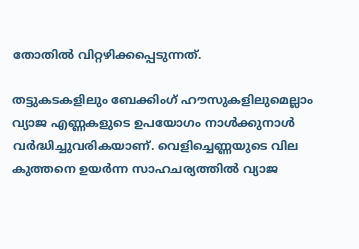തോതിൽ വിറ്റഴിക്കപ്പെടുന്നത്.

തട്ടുകടകളിലും ബേക്കിംഗ് ഹൗസുകളിലുമെല്ലാം വ്യാജ എണ്ണകളുടെ ഉപയോഗം നാൾക്കുനാൾ വർദ്ധിച്ചുവരികയാണ്. വെളിച്ചെണ്ണയുടെ വില കുത്തനെ ഉയർന്ന സാഹചര്യത്തിൽ വ്യാജ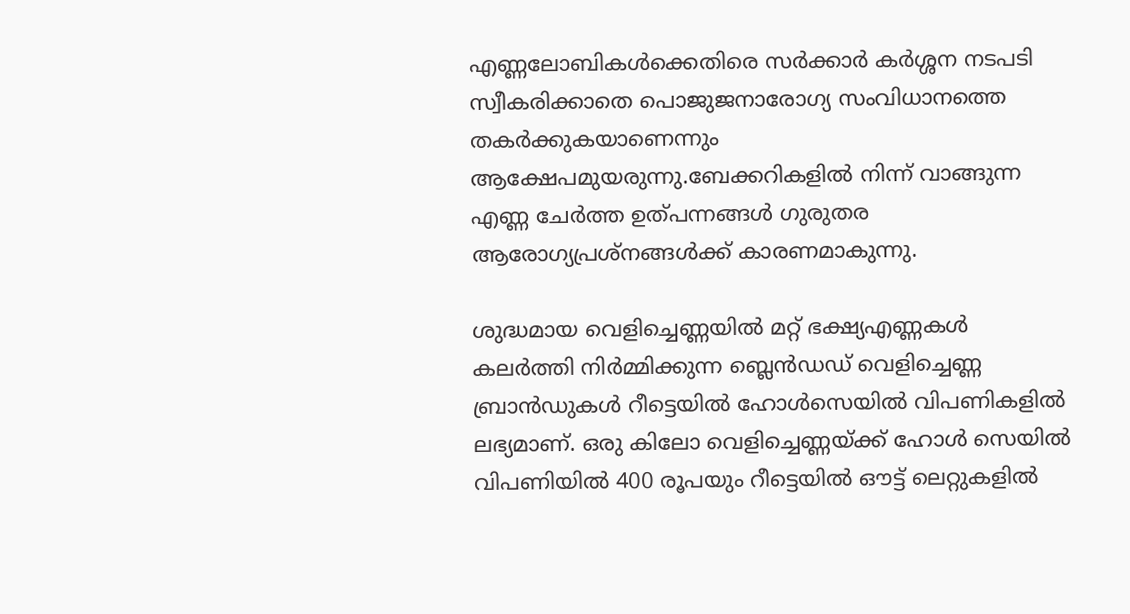എണ്ണലോബികൾക്കെതിരെ സർക്കാർ കർശ്ശന നടപടി സ്വീകരിക്കാതെ പൊജുജനാരോഗ്യ സംവിധാനത്തെ തകർക്കുകയാണെന്നും ആക്ഷേപമുയരുന്നു.ബേക്കറികളിൽ നിന്ന് വാങ്ങുന്ന എണ്ണ ചേർത്ത ഉത്പന്നങ്ങൾ ഗുരുതര ആരോഗ്യപ്രശ്നങ്ങൾക്ക് കാരണമാകുന്നു.

ശുദ്ധമായ വെളിച്ചെണ്ണയിൽ മറ്റ് ഭക്ഷ്യഎണ്ണകൾ കലർത്തി നിർമ്മിക്കുന്ന ബ്ലെൻഡഡ് വെളിച്ചെണ്ണ ബ്രാൻഡുകൾ റീട്ടെയിൽ ഹോൾസെയിൽ വിപണികളിൽ ലഭ്യമാണ്. ഒരു കിലോ വെളിച്ചെണ്ണയ്ക്ക് ഹോൾ സെയിൽ വിപണിയിൽ 400 രൂപയും റീട്ടെയിൽ ഔട്ട് ലെറ്റുകളിൽ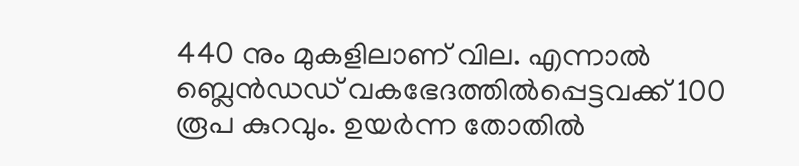440 നും മുകളിലാണ് വില. എന്നാൽ ബ്ലെൻഡഡ് വകഭേദത്തിൽപ്പെട്ടവക്ക് 100 രൂപ കുറവും. ഉയർന്ന തോതിൽ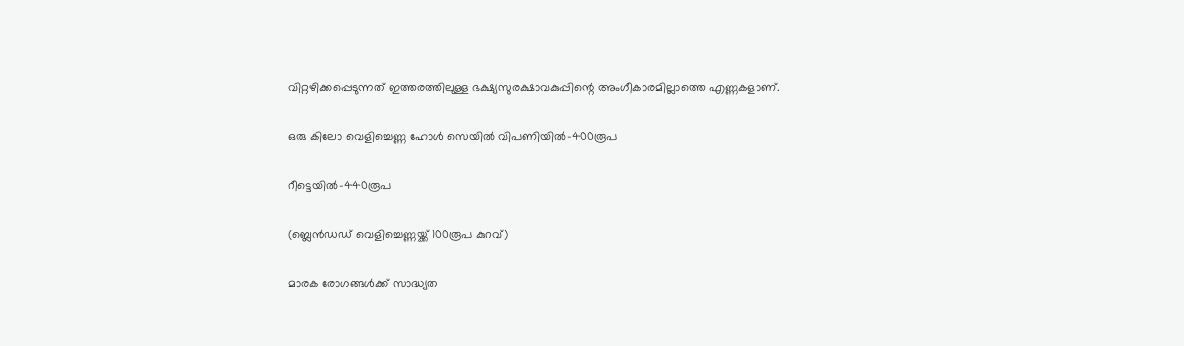വിറ്റഴിക്കപ്പെടുന്നത് ഇത്തരത്തിലുള്ള ഭക്ഷ്യസുരക്ഷാവകുപ്പിന്റെ അംഗീകാരമില്ലാത്തെ എണ്ണകളാണ്.

ഒരു കിലോ വെളിച്ചെണ്ണ ഹോൾ സെയിൽ വിപണിയിൽ-400രൂപ

റീട്ടെയിൽ-440രൂപ

(ബ്ലെൻഡഡ് വെളിച്ചെണ്ണയ്ക്ക് 100രൂപ കുറവ്)

മാരക രോഗങ്ങൾക്ക് സാദ്ധ്യത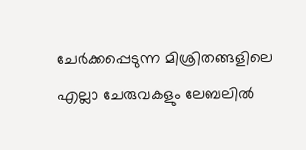ചേർക്കപ്പെടുന്ന മിശ്രിതങ്ങളിലെ എല്ലാ ചേരുവകളും ലേബലിൽ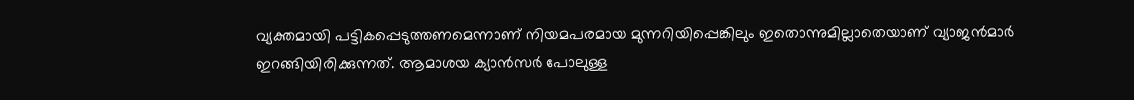വ്യക്തമായി പട്ടികപ്പെടുത്തണമെന്നാണ് നിയമപരമായ മുന്നറിയിപ്പെങ്കിലും ഇതൊന്നുമില്ലാതെയാണ് വ്യാജൻമാർ ഇറങ്ങിയിരിക്കുന്നത്. ആമാശയ ക്യാൻസർ പോലുള്ള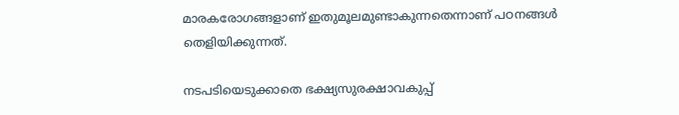മാരകരോഗങ്ങളാണ് ഇതുമൂലമുണ്ടാകുന്നതെന്നാണ് പഠനങ്ങൾ തെളിയിക്കുന്നത്.

നടപടിയെടുക്കാതെ ഭക്ഷ്യസുരക്ഷാവകുപ്പ്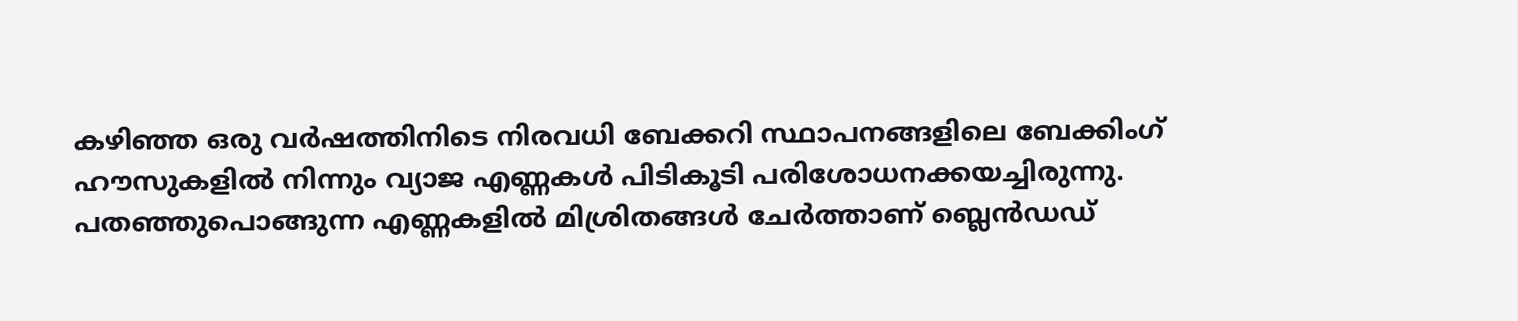കഴിഞ്ഞ ഒരു വർഷത്തിനിടെ നിരവധി ബേക്കറി സ്ഥാപനങ്ങളിലെ ബേക്കിംഗ് ഹൗസുകളിൽ നിന്നും വ്യാജ എണ്ണകൾ പിടികൂടി പരിശോധനക്കയച്ചിരുന്നു. പതഞ്ഞുപൊങ്ങുന്ന എണ്ണകളിൽ മിശ്രിതങ്ങൾ ചേർത്താണ് ബ്ലെൻഡഡ്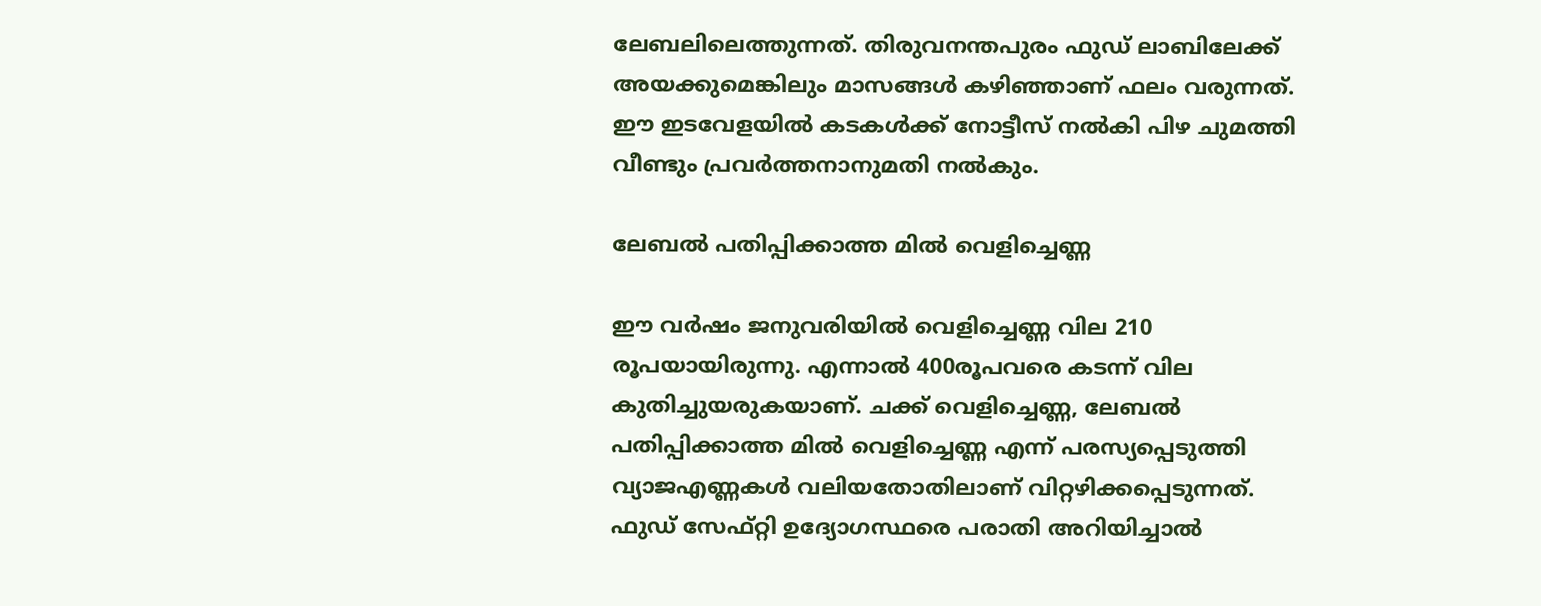ലേബലിലെത്തുന്നത്. തിരുവനന്തപുരം ഫുഡ് ലാബിലേക്ക് അയക്കുമെങ്കിലും മാസങ്ങൾ കഴിഞ്ഞാണ് ഫലം വരുന്നത്. ഈ ഇടവേളയിൽ കടകൾക്ക് നോട്ടീസ് നൽകി പിഴ ചുമത്തി വീണ്ടും പ്രവർത്തനാനുമതി നൽകും.

ലേബൽ പതിപ്പിക്കാത്ത മിൽ വെളിച്ചെണ്ണ

ഈ വർഷം ജനുവരിയിൽ വെളിച്ചെണ്ണ വില 210 രൂപയായിരുന്നു. എന്നാൽ 400രൂപവരെ കടന്ന് വില കുതിച്ചുയരുകയാണ്. ചക്ക് വെളിച്ചെണ്ണ, ലേബൽ പതിപ്പിക്കാത്ത മിൽ വെളിച്ചെണ്ണ എന്ന് പരസ്യപ്പെടുത്തി വ്യാജഎണ്ണകൾ വലിയതോതിലാണ് വിറ്റഴിക്കപ്പെടുന്നത്. ഫുഡ് സേഫ്‌റ്റി ഉദ്യോഗസ്ഥരെ പരാതി അറിയിച്ചാൽ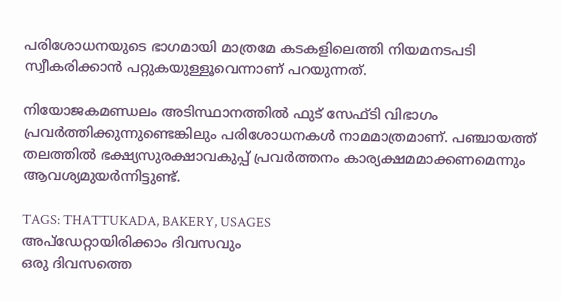പരിശോധനയുടെ ഭാഗമായി മാത്രമേ കടകളിലെത്തി നിയമനടപടി സ്വീകരിക്കാൻ പറ്റുകയുള്ളൂവെന്നാണ് പറയുന്നത്.

നിയോജകമണ്ഡലം അടിസ്ഥാനത്തിൽ ഫുട് സേഫ്ടി വിഭാഗം പ്രവർത്തിക്കുന്നുണ്ടെങ്കിലും പരിശോധനകൾ നാമമാത്രമാണ്. പഞ്ചായത്ത് തലത്തിൽ ഭക്ഷ്യസുരക്ഷാവകുപ്പ് പ്രവർത്തനം കാര്യക്ഷമമാക്കണമെന്നും ആവശ്യമുയർന്നിട്ടുണ്ട്.

TAGS: THATTUKADA, BAKERY, USAGES
അപ്ഡേറ്റായിരിക്കാം ദിവസവും
ഒരു ദിവസത്തെ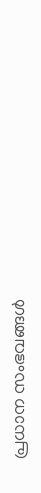പ്രധാന സംഭവങ്ങൾ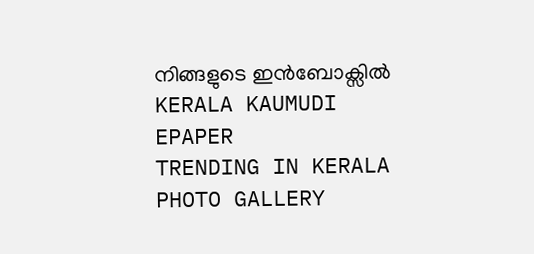നിങ്ങളുടെ ഇൻബോക്സിൽ
KERALA KAUMUDI EPAPER
TRENDING IN KERALA
PHOTO GALLERY